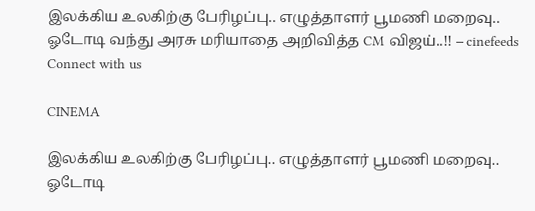இலக்கிய உலகிற்கு பேரிழப்பு.. எழுத்தாளர் பூமணி மறைவு.. ஓடோடி வந்து அரசு மரியாதை அறிவித்த CM விஜய்..!! – cinefeeds
Connect with us

CINEMA

இலக்கிய உலகிற்கு பேரிழப்பு.. எழுத்தாளர் பூமணி மறைவு.. ஓடோடி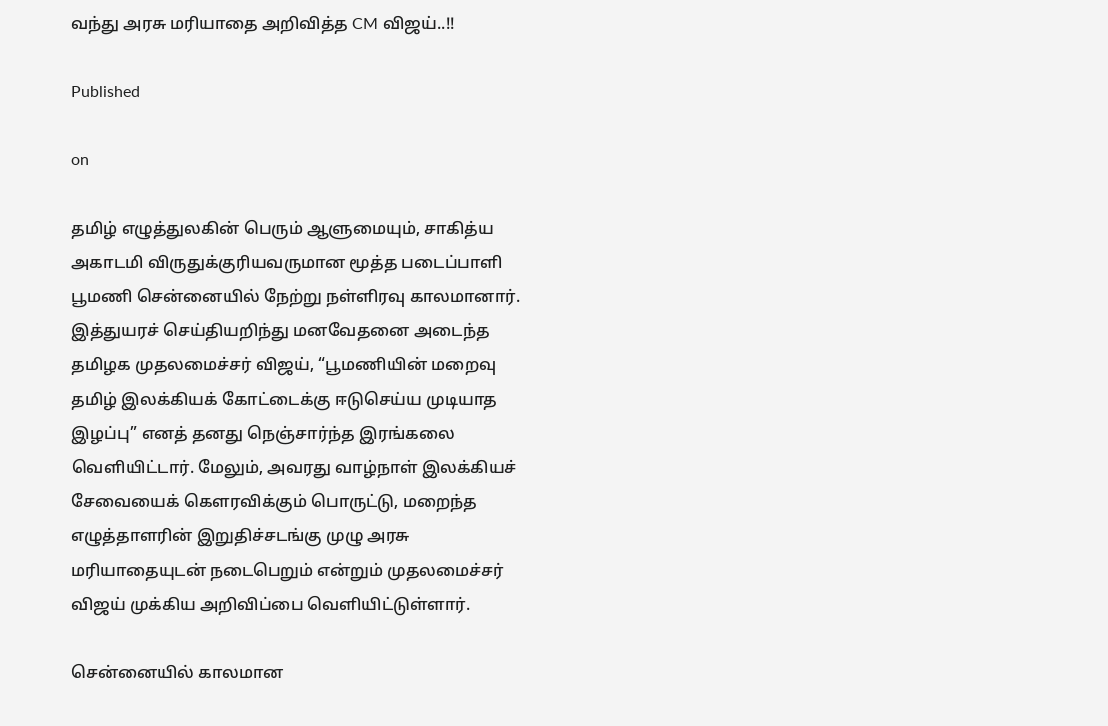வந்து அரசு மரியாதை அறிவித்த CM விஜய்..!!

Published

on

தமிழ் எழுத்துலகின் பெரும் ஆளுமையும், சாகித்ய அகாடமி விருதுக்குரியவருமான மூத்த படைப்பாளி பூமணி சென்னையில் நேற்று நள்ளிரவு காலமானார். இத்துயரச் செய்தியறிந்து மனவேதனை அடைந்த தமிழக முதலமைச்சர் விஜய், “பூமணியின் மறைவு தமிழ் இலக்கியக் கோட்டைக்கு ஈடுசெய்ய முடியாத இழப்பு” எனத் தனது நெஞ்சார்ந்த இரங்கலை வெளியிட்டார். மேலும், அவரது வாழ்நாள் இலக்கியச் சேவையைக் கௌரவிக்கும் பொருட்டு, மறைந்த எழுத்தாளரின் இறுதிச்சடங்கு முழு அரசு மரியாதையுடன் நடைபெறும் என்றும் முதலமைச்சர் விஜய் முக்கிய அறிவிப்பை வெளியிட்டுள்ளார்.

சென்னையில் காலமான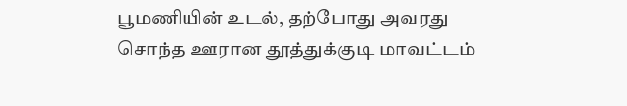பூமணியின் உடல், தற்போது அவரது சொந்த ஊரான தூத்துக்குடி மாவட்டம்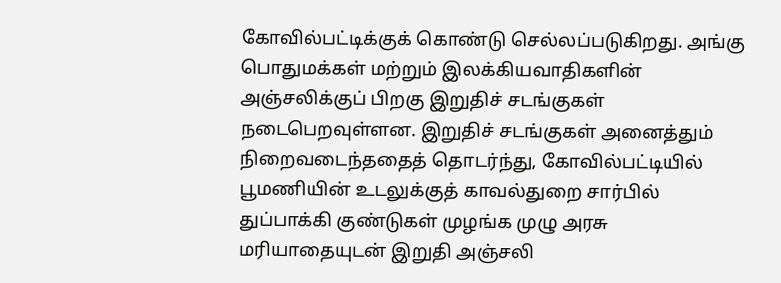கோவில்பட்டிக்குக் கொண்டு செல்லப்படுகிறது. அங்கு பொதுமக்கள் மற்றும் இலக்கியவாதிகளின் அஞ்சலிக்குப் பிறகு இறுதிச் சடங்குகள் நடைபெறவுள்ளன. இறுதிச் சடங்குகள் அனைத்தும் நிறைவடைந்ததைத் தொடர்ந்து, கோவில்பட்டியில் பூமணியின் உடலுக்குத் காவல்துறை சார்பில் துப்பாக்கி குண்டுகள் முழங்க முழு அரசு மரியாதையுடன் இறுதி அஞ்சலி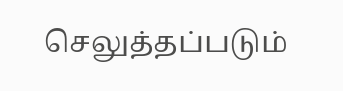செலுத்தப்படும்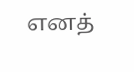எனத்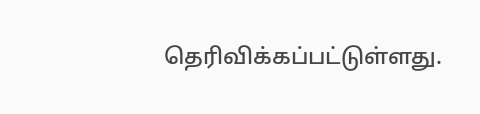தெரிவிக்கப்பட்டுள்ளது.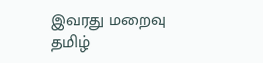இவரது மறைவு தமிழ்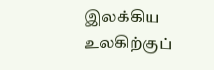இலக்கிய உலகிற்குப்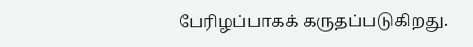பேரிழப்பாகக் கருதப்படுகிறது.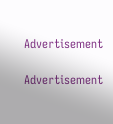Advertisement

Advertisement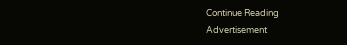Continue Reading
Advertisement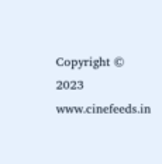Copyright © 2023 www.cinefeeds.in